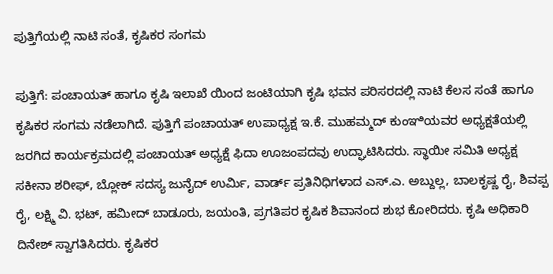ಪುತ್ತಿಗೆಯಲ್ಲಿ ನಾಟಿ ಸಂತೆ, ಕೃಷಿಕರ ಸಂಗಮ

ಪುತ್ತಿಗೆ: ಪಂಚಾಯತ್ ಹಾಗೂ ಕೃಷಿ ಇಲಾಖೆ ಯಿಂದ ಜಂಟಿಯಾಗಿ ಕೃಷಿ ಭವನ ಪರಿಸರದಲ್ಲಿ ನಾಟಿ ಕೆಲಸ ಸಂತೆ ಹಾಗೂ ಕೃಷಿಕರ ಸಂಗಮ ನಡೆಲಾಗಿದೆ. ಪುತ್ತಿಗೆ ಪಂಚಾಯತ್ ಉಪಾಧ್ಯಕ್ಷ ಇ.ಕೆ. ಮುಹಮ್ಮದ್ ಕುಂಞಿಯವರ ಅಧ್ಯಕ್ಷತೆಯಲ್ಲಿ ಜರಗಿದ ಕಾರ್ಯಕ್ರಮದಲ್ಲಿ ಪಂಚಾಯತ್ ಅಧ್ಯಕ್ಷೆ ಫಿದಾ ಊಜಂಪದವು ಉದ್ಘಾಟಿಸಿದರು. ಸ್ಥಾಯೀ ಸಮಿತಿ ಅಧ್ಯಕ್ಷ ಸಕೀನಾ ಶರೀಫ್, ಬ್ಲೋಕ್ ಸದಸ್ಯ ಜುನೈದ್ ಉರ್ಮಿ, ವಾರ್ಡ್ ಪ್ರತಿನಿಧಿಗಳಾದ ಎಸ್.ಎ. ಅಬ್ದುಲ್ಲ, ಬಾಲಕೃಷ್ಣ ರೈ, ಶಿವಪ್ಪ ರೈ, ಲಕ್ಷ್ಮಿ ವಿ. ಭಟ್, ಹಮೀದ್ ಬಾಡೂರು, ಜಯಂತಿ, ಪ್ರಗತಿಪರ ಕೃಷಿಕ ಶಿವಾನಂದ ಶುಭ ಕೋರಿದರು. ಕೃಷಿ ಅಧಿಕಾರಿ ದಿನೇಶ್ ಸ್ವಾಗತಿಸಿದರು. ಕೃಷಿಕರ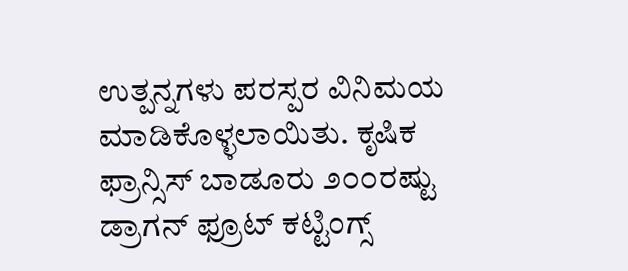ಉತ್ಪನ್ನಗಳು ಪರಸ್ಪರ ವಿನಿಮಯ ಮಾಡಿಕೊಳ್ಳಲಾಯಿತು. ಕೃಷಿಕ ಫ್ರಾನ್ಸಿಸ್ ಬಾಡೂರು ೨೦೦ರಷ್ಟು ಡ್ರಾಗನ್ ಫ್ರೂಟ್ ಕಟ್ಟಿಂಗ್ಸ್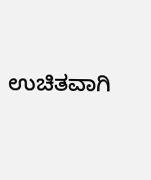ಉಚಿತವಾಗಿ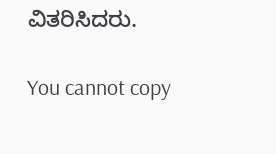ವಿತರಿಸಿದರು.

You cannot copy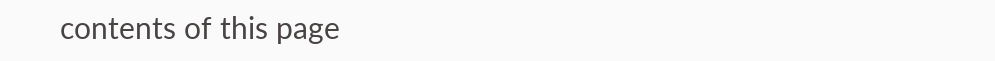contents of this page